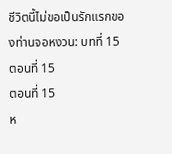ชีวิตนี้ไม่ขอเป็นรักแรกของท่านจอหงวน: บทที่ 15 ตอนที่ 15
ตอนที่ 15
ห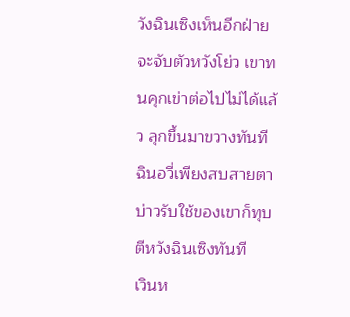วังฉินเซิงเห็นอีกฝ่ายจะจับตัวหวังโย่ว เขาทนคุกเข่าต่อไปไม่ได้แล้ว ลุกขึ้นมาขวางทันที
ฉินอวี่เพียงสบสายตา บ่าวรับใช้ของเขาก็ทุบตีหวังฉินเซิงทันที
เวินห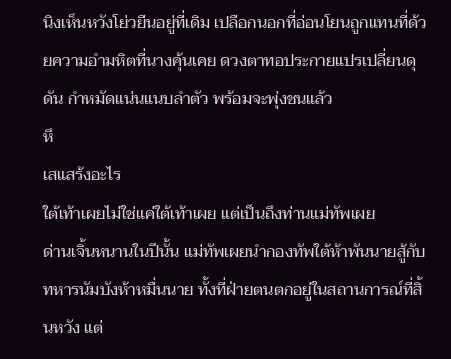นิงเห็นหวังโย่วยืนอยู่ที่เดิม เปลือกนอกที่อ่อนโยนถูกแทนที่ด้วยความอำมหิตที่นางคุ้นเคย ดวงตาทอประกายแปรเปลี่ยนดุดัน กำหมัดแน่นแนบลำตัว พร้อมจะพุ่งชนแล้ว
หึ
เสแสร้งอะไร
ใต้เท้าเผยไม่ใช่แค่ใต้เท้าเผย แต่เป็นถึงท่านแม่ทัพเผย
ด่านเจิ้นหนานในปีนั้น แม่ทัพเผยนำกองทัพใต้ห้าพันนายสู้กับทหารนัมบังห้าหมื่นนาย ทั้งที่ฝ่ายตนตกอยู่ในสถานการณ์ที่สิ้นหวัง แต่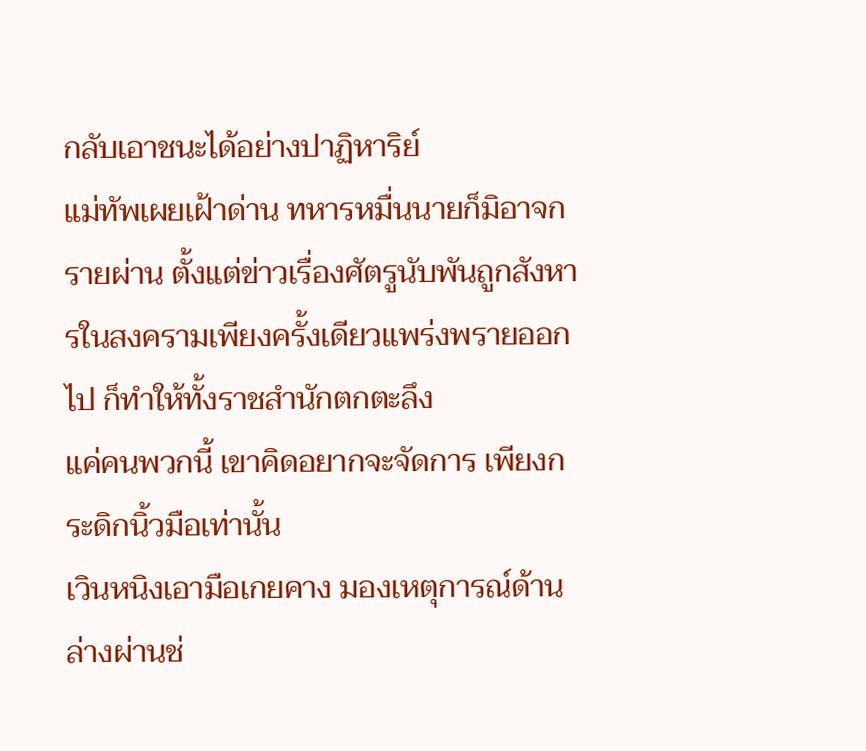กลับเอาชนะได้อย่างปาฏิหาริย์
แม่ทัพเผยเฝ้าด่าน ทหารหมื่นนายก็มิอาจกรายผ่าน ตั้งแต่ข่าวเรื่องศัตรูนับพันถูกสังหารในสงครามเพียงครั้งเดียวแพร่งพรายออกไป ก็ทำให้ทั้งราชสำนักตกตะลึง
แค่คนพวกนี้ เขาคิดอยากจะจัดการ เพียงกระดิกนิ้วมือเท่านั้น
เวินหนิงเอามือเกยคาง มองเหตุการณ์ด้านล่างผ่านช่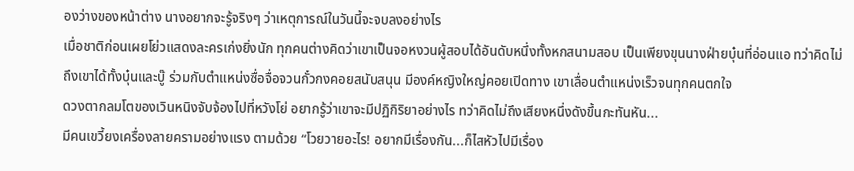องว่างของหน้าต่าง นางอยากจะรู้จริงๆ ว่าเหตุการณ์ในวันนี้จะจบลงอย่างไร
เมื่อชาติก่อนเผยโย่วแสดงละครเก่งยิ่งนัก ทุกคนต่างคิดว่าเขาเป็นจอหงวนผู้สอบได้อันดับหนึ่งทั้งหกสนามสอบ เป็นเพียงขุนนางฝ่ายบุ๋นที่อ่อนแอ ทว่าคิดไม่ถึงเขาได้ทั้งบุ๋นและบู๊ ร่วมกับตำแหน่งซื่อจื่อจวนกั๋วกงคอยสนับสนุน มีองค์หญิงใหญ่คอยเปิดทาง เขาเลื่อนตำแหน่งเร็วจนทุกคนตกใจ
ดวงตากลมโตของเวินหนิงจับจ้องไปที่หวังโย่ อยากรู้ว่าเขาจะมีปฏิกิริยาอย่างไร ทว่าคิดไม่ถึงเสียงหนึ่งดังขึ้นกะทันหัน...
มีคนเขวี้ยงเครื่องลายครามอย่างแรง ตามด้วย “โวยวายอะไร! อยากมีเรื่องกัน...ก็ไสหัวไปมีเรื่อง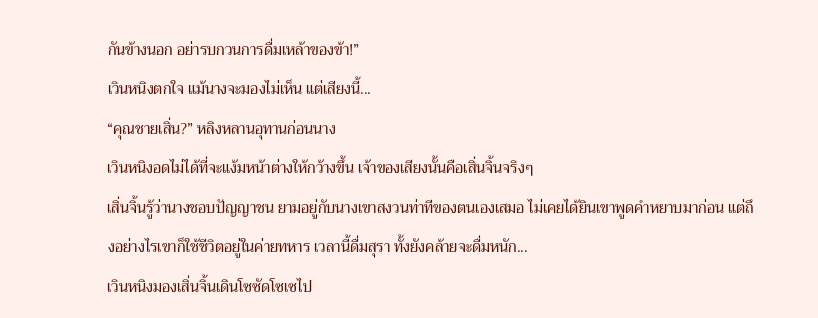กันข้างนอก อย่ารบกวนการดื่มเหล้าของข้า!”
เวินหนิงตกใจ แม้นางจะมองไม่เห็น แต่เสียงนี้...
“คุณชายเสิ่น?” หลิงหลานอุทานก่อนนาง
เวินหนิงอดไม่ได้ที่จะแง้มหน้าต่างให้กว้างขึ้น เจ้าของเสียงนั้นคือเสิ่นจิ้นจริงๆ
เสิ่นจิ้นรู้ว่านางชอบปัญญาชน ยามอยู่กับนางเขาสงวนท่าทีของตนเองเสมอ ไม่เคยได้ยินเขาพูดคำหยาบมาก่อน แต่ถึงอย่างไรเขาก็ใช้ชีวิตอยู่ในค่ายทหาร เวลานี้ดื่มสุรา ทั้งยังคล้ายจะดื่มหนัก...
เวินหนิงมองเสิ่นจิ้นเดินโซซัดโซเซไป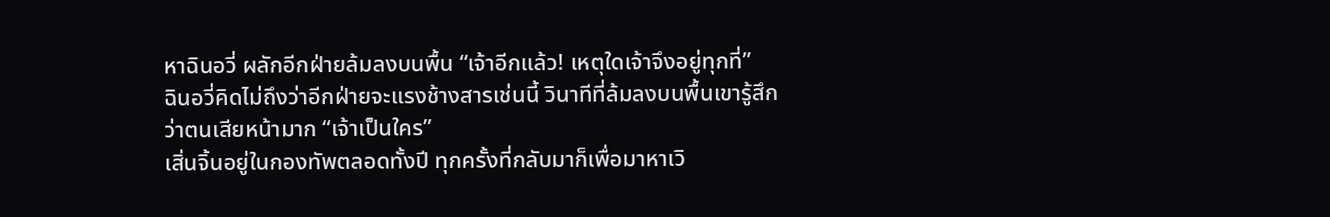หาฉินอวี่ ผลักอีกฝ่ายล้มลงบนพื้น “เจ้าอีกแล้ว! เหตุใดเจ้าจึงอยู่ทุกที่”
ฉินอวี่คิดไม่ถึงว่าอีกฝ่ายจะแรงช้างสารเช่นนี้ วินาทีที่ล้มลงบนพื้นเขารู้สึกว่าตนเสียหน้ามาก “เจ้าเป็นใคร”
เสิ่นจิ้นอยู่ในกองทัพตลอดทั้งปี ทุกครั้งที่กลับมาก็เพื่อมาหาเวิ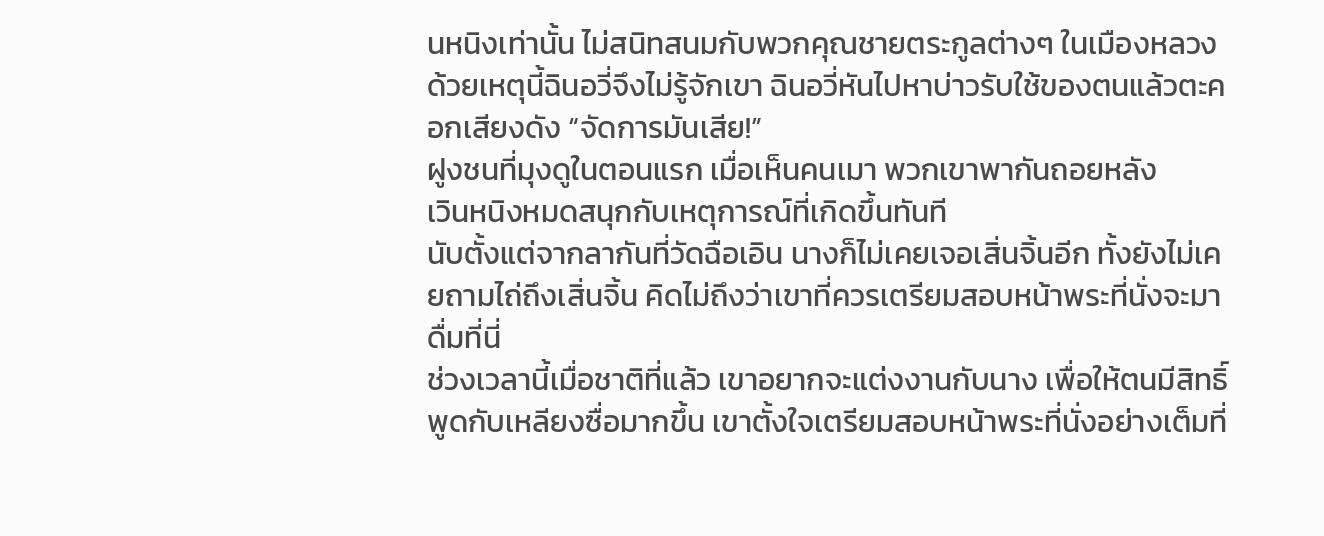นหนิงเท่านั้น ไม่สนิทสนมกับพวกคุณชายตระกูลต่างๆ ในเมืองหลวง
ด้วยเหตุนี้ฉินอวี่จึงไม่รู้จักเขา ฉินอวี่หันไปหาบ่าวรับใช้ของตนแล้วตะคอกเสียงดัง “จัดการมันเสีย!”
ฝูงชนที่มุงดูในตอนแรก เมื่อเห็นคนเมา พวกเขาพากันถอยหลัง
เวินหนิงหมดสนุกกับเหตุการณ์ที่เกิดขึ้นทันที
นับตั้งแต่จากลากันที่วัดฉือเอิน นางก็ไม่เคยเจอเสิ่นจิ้นอีก ทั้งยังไม่เคยถามไถ่ถึงเสิ่นจิ้น คิดไม่ถึงว่าเขาที่ควรเตรียมสอบหน้าพระที่นั่งจะมาดื่มที่นี่
ช่วงเวลานี้เมื่อชาติที่แล้ว เขาอยากจะแต่งงานกับนาง เพื่อให้ตนมีสิทธิ์พูดกับเหลียงซื่อมากขึ้น เขาตั้งใจเตรียมสอบหน้าพระที่นั่งอย่างเต็มที่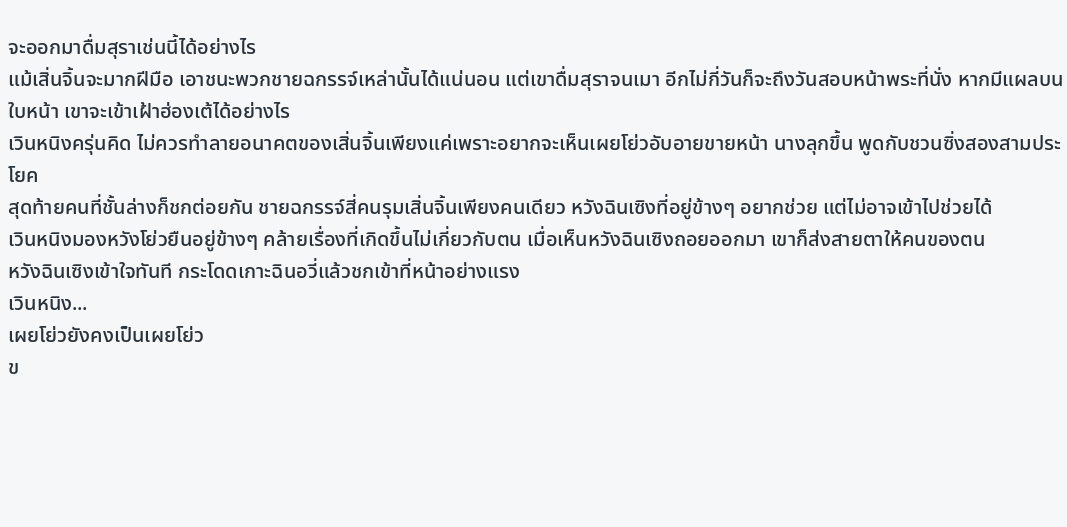จะออกมาดื่มสุราเช่นนี้ได้อย่างไร
แม้เสิ่นจิ้นจะมากฝีมือ เอาชนะพวกชายฉกรรจ์เหล่านั้นได้แน่นอน แต่เขาดื่มสุราจนเมา อีกไม่กี่วันก็จะถึงวันสอบหน้าพระที่นั่ง หากมีแผลบนใบหน้า เขาจะเข้าเฝ้าฮ่องเต้ได้อย่างไร
เวินหนิงครุ่นคิด ไม่ควรทำลายอนาคตของเสิ่นจิ้นเพียงแค่เพราะอยากจะเห็นเผยโย่วอับอายขายหน้า นางลุกขึ้น พูดกับชวนซิ่งสองสามประโยค
สุดท้ายคนที่ชั้นล่างก็ชกต่อยกัน ชายฉกรรจ์สี่คนรุมเสิ่นจิ้นเพียงคนเดียว หวังฉินเซิงที่อยู่ข้างๆ อยากช่วย แต่ไม่อาจเข้าไปช่วยได้
เวินหนิงมองหวังโย่วยืนอยู่ข้างๆ คล้ายเรื่องที่เกิดขึ้นไม่เกี่ยวกับตน เมื่อเห็นหวังฉินเซิงถอยออกมา เขาก็ส่งสายตาให้คนของตน
หวังฉินเซิงเข้าใจทันที กระโดดเกาะฉินอวี่แล้วชกเข้าที่หน้าอย่างแรง
เวินหนิง...
เผยโย่วยังคงเป็นเผยโย่ว
ข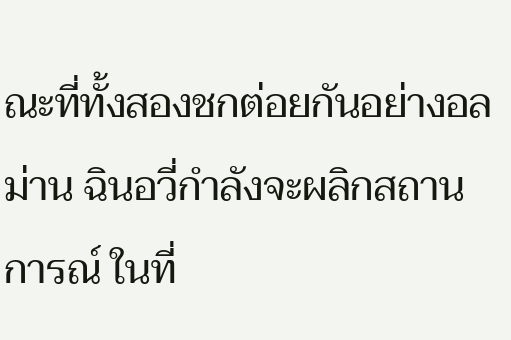ณะที่ทั้งสองชกต่อยกันอย่างอลม่าน ฉินอวี่กำลังจะผลิกสถานการณ์ ในที่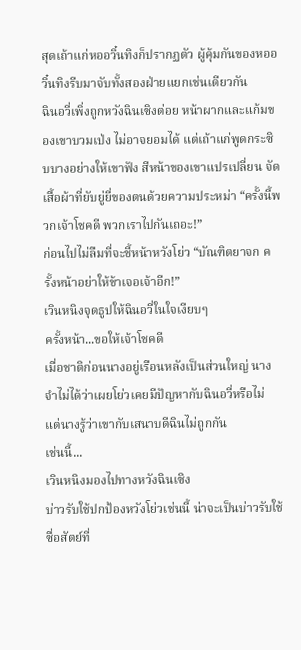สุดเถ้าแก่หออวิ๋นทิงก็ปรากฏตัว ผู้คุ้มกันของหออวิ๋นทิงรีบมาจับทั้งสองฝ่ายแยกเช่นเดียวกัน
ฉินอวี่เพิ่งถูกหวังฉินเซิงต่อย หน้าผากและแก้มของเขาบวมเป่ง ไม่อาจยอมได้ แต่เถ้าแก่พูดกระซิบบางอย่างให้เขาฟัง สีหน้าของเขาแปรเปลี่ยน จัดเสื้อผ้าที่ยับยู่ยี่ของตนด้วยความประหม่า “ครั้งนี้พวกเจ้าโชคดี พวกเราไปกันเถอะ!”
ก่อนไปไม่ลืมที่จะชี้หน้าหวังโย่ว “บัณฑิตยาจก ครั้งหน้าอย่าให้ข้าเจอเจ้าอีก!”
เวินหนิงจุดธูปให้ฉินอวี่ในใจเงียบๆ
ครั้งหน้า...ขอให้เจ้าโชคดี
เมื่อชาติก่อนนางอยู่เรือนหลังเป็นส่วนใหญ่ นางจำไม่ได้ว่าเผยโย่วเคยมีปัญหากับฉินอวี่หรือไม่ แต่นางรู้ว่าเขากับเสนาบดีฉินไม่ถูกกัน
เช่นนี้...
เวินหนิงมองไปทางหวังฉินเซิง
บ่าวรับใช้ปกป้องหวังโย่วเช่นนี้ น่าจะเป็นบ่าวรับใช้ซื่อสัตย์ที่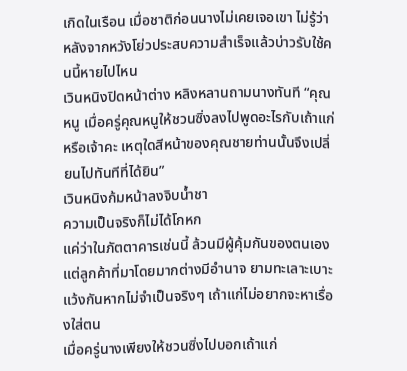เกิดในเรือน เมื่อชาติก่อนนางไม่เคยเจอเขา ไม่รู้ว่าหลังจากหวังโย่วประสบความสำเร็จแล้วบ่าวรับใช้คนนี้หายไปไหน
เวินหนิงปิดหน้าต่าง หลิงหลานถามนางทันที “คุณหนู เมื่อครู่คุณหนูให้ชวนซิ่งลงไปพูดอะไรกับเถ้าแก่หรือเจ้าคะ เหตุใดสีหน้าของคุณชายท่านนั้นจึงเปลี่ยนไปทันทีที่ได้ยิน”
เวินหนิงก้มหน้าลงจิบน้ำชา
ความเป็นจริงก็ไม่ได้โกหก
แค่ว่าในภัตตาคารเช่นนี้ ล้วนมีผู้คุ้มกันของตนเอง แต่ลูกค้าที่มาโดยมากต่างมีอำนาจ ยามทะเลาะเบาะแว้งกันหากไม่จำเป็นจริงๆ เถ้าแก่ไม่อยากจะหาเรื่องใส่ตน
เมื่อครู่นางเพียงให้ชวนซิ่งไปบอกเถ้าแก่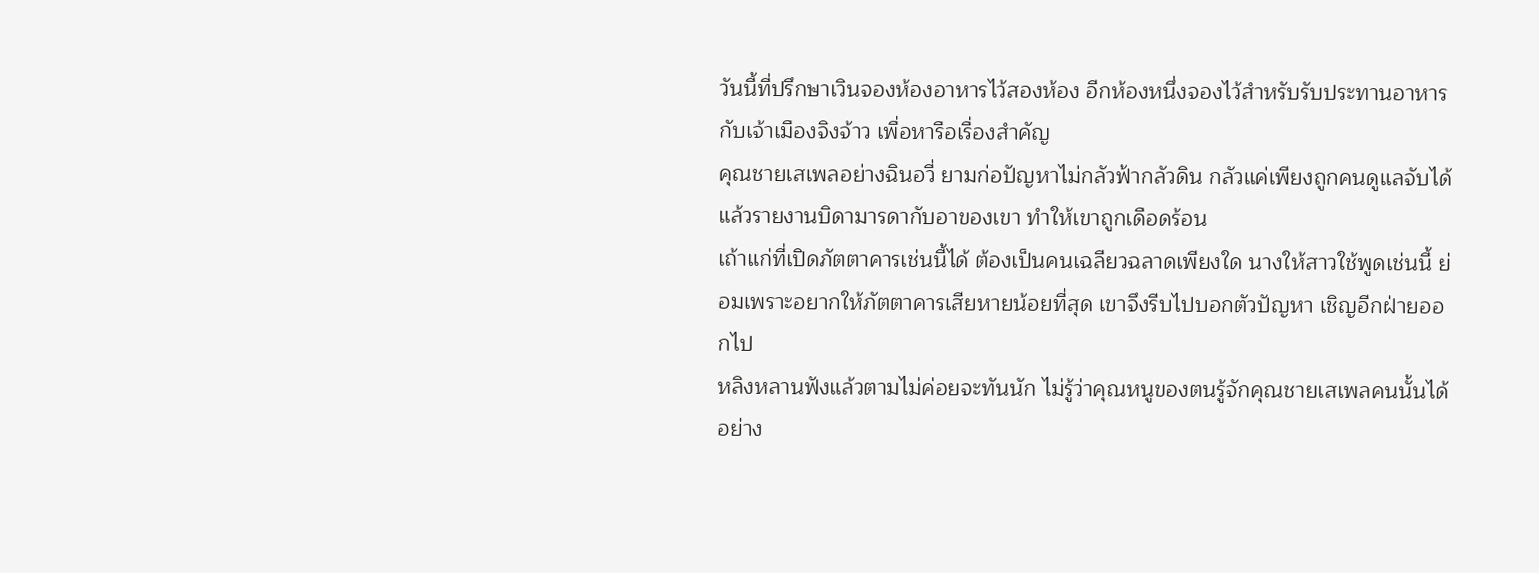วันนี้ที่ปรึกษาเวินจองห้องอาหารไว้สองห้อง อีกห้องหนึ่งจองไว้สำหรับรับประทานอาหารกับเจ้าเมืองจิงจ้าว เพื่อหารือเรื่องสำคัญ
คุณชายเสเพลอย่างฉินอวี่ ยามก่อปัญหาไม่กลัวฟ้ากลัวดิน กลัวแค่เพียงถูกคนดูแลจับได้ แล้วรายงานบิดามารดากับอาของเขา ทำให้เขาถูกเดือดร้อน
เถ้าแก่ที่เปิดภัตตาคารเช่นนี้ได้ ต้องเป็นคนเฉลียวฉลาดเพียงใด นางให้สาวใช้พูดเช่นนี้ ย่อมเพราะอยากให้ภัตตาคารเสียหายน้อยที่สุด เขาจึงรีบไปบอกตัวปัญหา เชิญอีกฝ่ายออกไป
หลิงหลานฟังแล้วตามไม่ค่อยจะทันนัก ไม่รู้ว่าคุณหนูของตนรู้จักคุณชายเสเพลคนนั้นได้อย่าง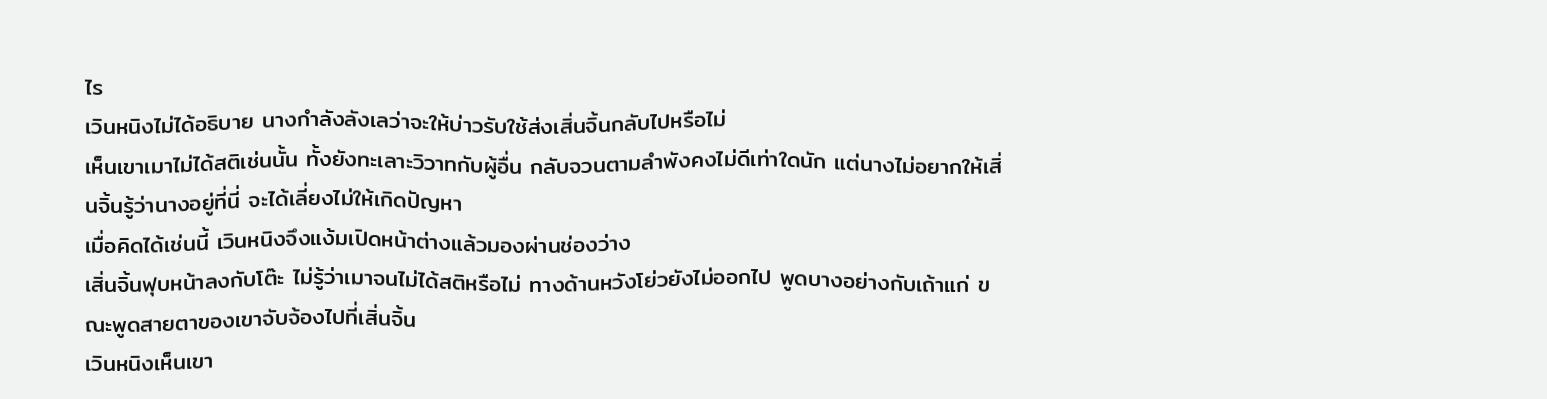ไร
เวินหนิงไม่ได้อธิบาย นางกำลังลังเลว่าจะให้บ่าวรับใช้ส่งเสิ่นจิ้นกลับไปหรือไม่
เห็นเขาเมาไม่ได้สติเช่นนั้น ทั้งยังทะเลาะวิวาทกับผู้อื่น กลับจวนตามลำพังคงไม่ดีเท่าใดนัก แต่นางไม่อยากให้เสิ่นจิ้นรู้ว่านางอยู่ที่นี่ จะได้เลี่ยงไม่ให้เกิดปัญหา
เมื่อคิดได้เช่นนี้ เวินหนิงจึงแง้มเปิดหน้าต่างแล้วมองผ่านช่องว่าง
เสิ่นจิ้นฟุบหน้าลงกับโต๊ะ ไม่รู้ว่าเมาจนไม่ได้สติหรือไม่ ทางด้านหวังโย่วยังไม่ออกไป พูดบางอย่างกับเถ้าแก่ ขณะพูดสายตาของเขาจับจ้องไปที่เสิ่นจิ้น
เวินหนิงเห็นเขา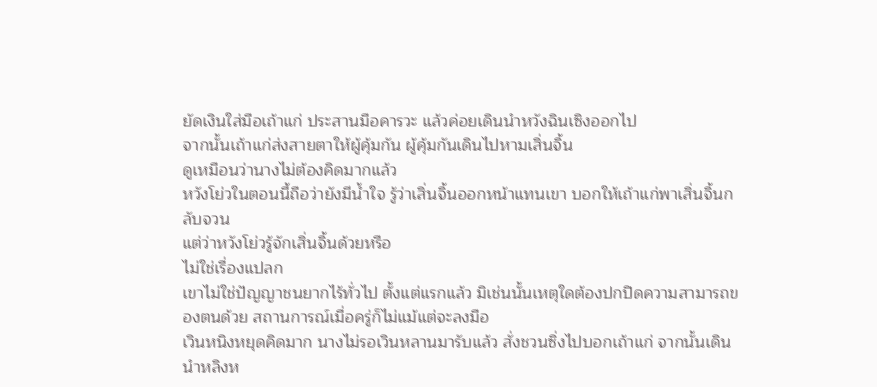ยัดเงินใส่มือเถ้าแก่ ประสานมือคารวะ แล้วค่อยเดินนำหวังฉินเซิงออกไป
จากนั้นเถ้าแก่ส่งสายตาให้ผู้คุ้มกัน ผู้คุ้มกันเดินไปหามเสิ่นจิ้น
ดูเหมือนว่านางไม่ต้องคิดมากแล้ว
หวังโย่วในตอนนี้ถือว่ายังมีน้ำใจ รู้ว่าเสิ่นจิ้นออกหน้าแทนเขา บอกให้เถ้าแก่พาเสิ่นจิ้นกลับจวน
แต่ว่าหวังโย่วรู้จักเสิ่นจิ้นด้วยหรือ
ไม่ใช่เรื่องแปลก
เขาไม่ใช่ปัญญาชนยากไร้ทั่วไป ตั้งแต่แรกแล้ว มิเช่นนั้นเหตุใดต้องปกปิดความสามารถของตนด้วย สถานการณ์เมื่อครู่ก็ไม่แม้แต่จะลงมือ
เวินหนิงหยุดคิดมาก นางไม่รอเวินหลานมารับแล้ว สั่งชวนซิ่งไปบอกเถ้าแก่ จากนั้นเดินนำหลิงห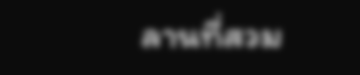ลานที่สวม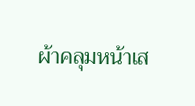ผ้าคลุมหน้าเส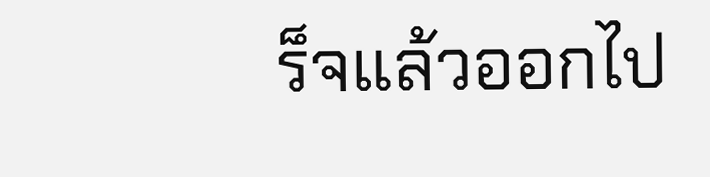ร็จแล้วออกไป